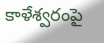కాళేశ్వరంపై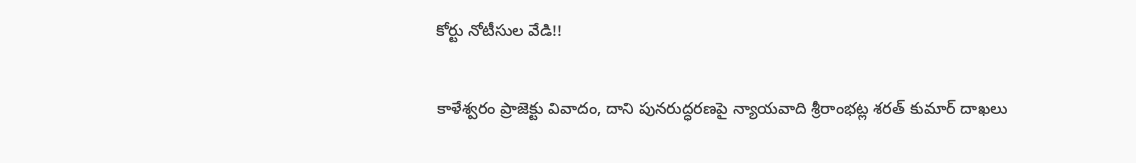కోర్టు నోటీసుల వేడి!!

కాళేశ్వరం ప్రాజెక్టు వివాదం, దాని పునరుద్ధరణపై న్యాయవాది శ్రీరాంభట్ల శరత్ కుమార్ దాఖలు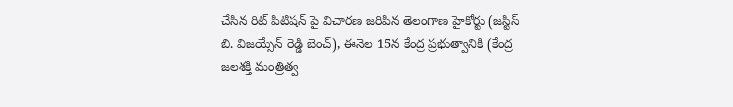చేసిన రిట్ పిటిషన్ పై విచారణ జరిపిన తెలంగాణ హైకోర్టు (జస్టిస్ బి. విజయ్సేన్ రెడ్డి బెంచ్), ఈనెల 15న కేంద్ర ప్రభుత్వానికి (కేంద్ర జలశక్తి మంత్రిత్వ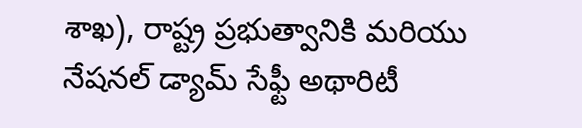శాఖ), రాష్ట్ర ప్రభుత్వానికి మరియు నేషనల్ డ్యామ్ సేఫ్టీ అథారిటీ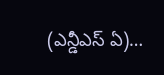(ఎన్డీఎస్ ఏ)…